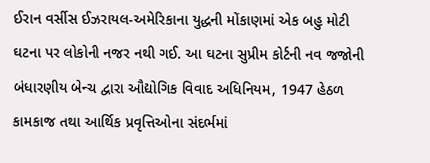ઈરાન વર્સીસ ઈઝરાયલ-અમેરિકાના યુદ્ધની મોંકાણમાં એક બહુ મોટી ઘટના પર લોકોની નજર નથી ગઈ. આ ઘટના સુપ્રીમ કોર્ટની નવ જજોની બંધારણીય બેન્ચ દ્વારા ઔદ્યોગિક વિવાદ અધિનિયમ, 1947 હેઠળ કામકાજ તથા આર્થિક પ્રવૃત્તિઓના સંદર્ભમાં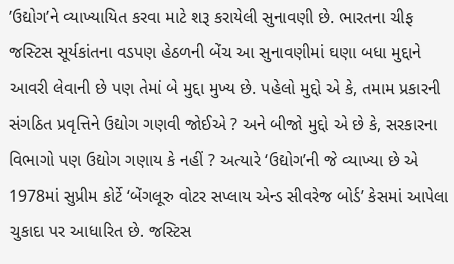’ઉદ્યોગ’ને વ્યાખ્યાયિત કરવા માટે શરૂ કરાયેલી સુનાવણી છે. ભારતના ચીફ જસ્ટિસ સૂર્યકાંતના વડપણ હેઠળની બેંચ આ સુનાવણીમાં ઘણા બધા મુદ્દાને આવરી લેવાની છે પણ તેમાં બે મુદ્દા મુખ્ય છે. પહેલો મુદ્દો એ કે, તમામ પ્રકારની સંગઠિત પ્રવૃત્તિને ઉદ્યોગ ગણવી જોઈએ ? અને બીજો મુદ્દો એ છે કે, સરકારના વિભાગો પણ ઉદ્યોગ ગણાય કે નહીં ? અત્યારે ‘ઉદ્યોગ’ની જે વ્યાખ્યા છે એ 1978માં સુપ્રીમ કોર્ટે ‘બેંગલૂરુ વોટર સપ્લાય એન્ડ સીવરેજ બોર્ડ’ કેસમાં આપેલા ચુકાદા પર આધારિત છે. જસ્ટિસ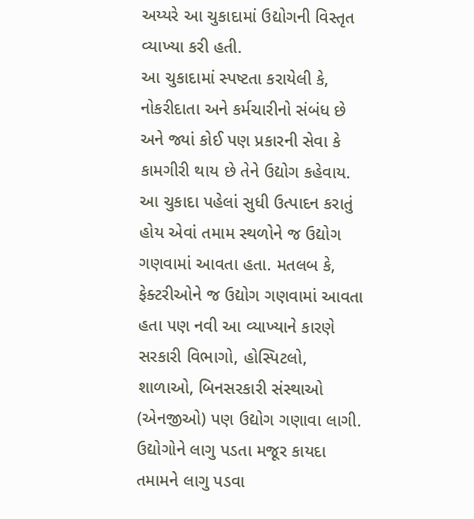અય્યરે આ ચુકાદામાં ઉદ્યોગની વિસ્તૃત વ્યાખ્યા કરી હતી.
આ ચુકાદામાં સ્પષ્ટતા કરાયેલી કે, નોકરીદાતા અને કર્મચારીનો સંબંધ છે અને જ્યાં કોઈ પણ પ્રકારની સેવા કે કામગીરી થાય છે તેને ઉદ્યોગ કહેવાય. આ ચુકાદા પહેલાં સુધી ઉત્પાદન કરાતું હોય એવાં તમામ સ્થળોને જ ઉદ્યોગ ગણવામાં આવતા હતા. મતલબ કે, ફેક્ટરીઓને જ ઉદ્યોગ ગણવામાં આવતા હતા પણ નવી આ વ્યાખ્યાને કારણે સરકારી વિભાગો, હોસ્પિટલો, શાળાઓ, બિનસરકારી સંસ્થાઓ (એનજીઓ) પણ ઉદ્યોગ ગણાવા લાગી. ઉદ્યોગોને લાગુ પડતા મજૂર કાયદા તમામને લાગુ પડવા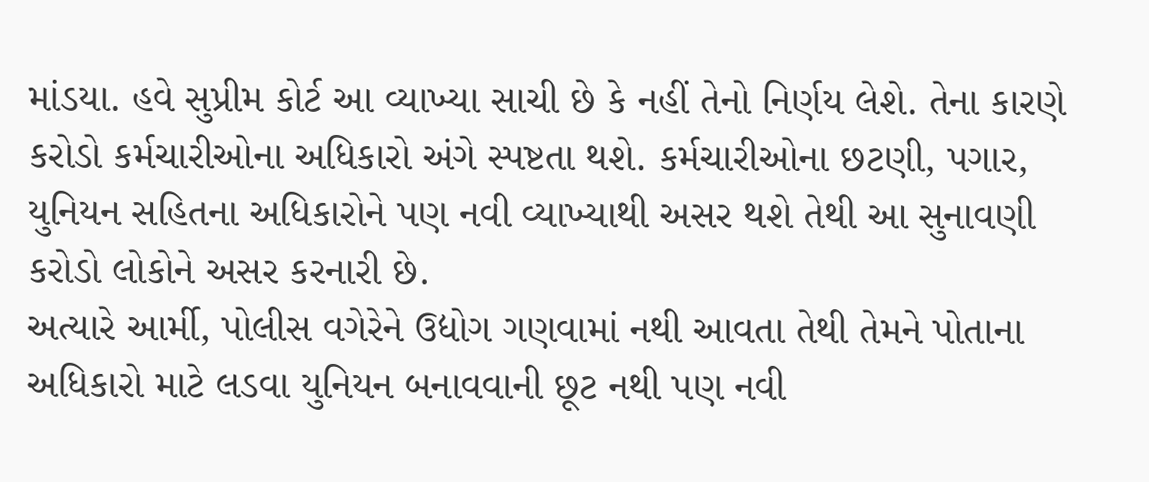માંડયા. હવે સુપ્રીમ કોર્ટ આ વ્યાખ્યા સાચી છે કે નહીં તેનો નિર્ણય લેશે. તેના કારણે કરોડો કર્મચારીઓના અધિકારો અંગે સ્પષ્ટતા થશે. કર્મચારીઓના છટણી, પગાર, યુનિયન સહિતના અધિકારોને પણ નવી વ્યાખ્યાથી અસર થશે તેથી આ સુનાવણી કરોડો લોકોને અસર કરનારી છે.
અત્યારે આર્મી, પોલીસ વગેરેને ઉદ્યોગ ગણવામાં નથી આવતા તેથી તેમને પોતાના અધિકારો માટે લડવા યુનિયન બનાવવાની છૂટ નથી પણ નવી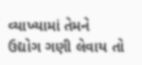વ્યાખ્યામાં તેમને ઉદ્યોગ ગણી લેવાય તો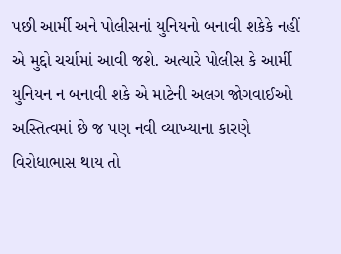પછી આર્મી અને પોલીસનાં યુનિયનો બનાવી શકેકે નહીં એ મુદ્દો ચર્ચામાં આવી જશે. અત્યારે પોલીસ કે આર્મી યુનિયન ન બનાવી શકે એ માટેની અલગ જોગવાઈઓ અસ્તિત્વમાં છે જ પણ નવી વ્યાખ્યાના કારણે વિરોધાભાસ થાય તો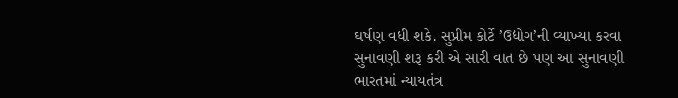ઘર્ષણ વધી શકે. સુપ્રીમ કોર્ટે ’ઉદ્યોગ’ની વ્યાખ્યા કરવા સુનાવણી શરૂ કરી એ સારી વાત છે પણ આ સુનાવણી ભારતમાં ન્યાયતંત્ર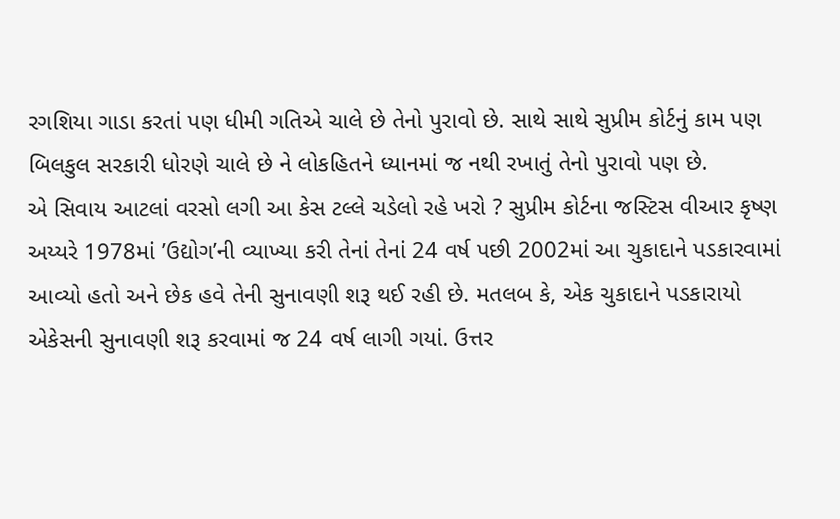રગશિયા ગાડા કરતાં પણ ધીમી ગતિએ ચાલે છે તેનો પુરાવો છે. સાથે સાથે સુપ્રીમ કોર્ટનું કામ પણ બિલકુલ સરકારી ધોરણે ચાલે છે ને લોકહિતને ધ્યાનમાં જ નથી રખાતું તેનો પુરાવો પણ છે.
એ સિવાય આટલાં વરસો લગી આ કેસ ટલ્લે ચડેલો રહે ખરો ? સુપ્રીમ કોર્ટના જસ્ટિસ વીઆર કૃષ્ણ અય્યરે 1978માં ’ઉદ્યોગ’ની વ્યાખ્યા કરી તેનાં તેનાં 24 વર્ષ પછી 2002માં આ ચુકાદાને પડકારવામાં આવ્યો હતો અને છેક હવે તેની સુનાવણી શરૂ થઈ રહી છે. મતલબ કે, એક ચુકાદાને પડકારાયો એકેસની સુનાવણી શરૂ કરવામાં જ 24 વર્ષ લાગી ગયાં. ઉત્તર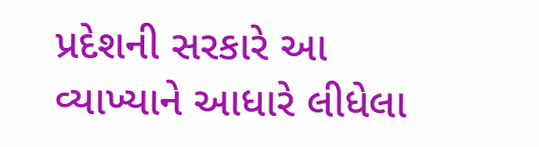પ્રદેશની સરકારે આ વ્યાખ્યાને આધારે લીધેલા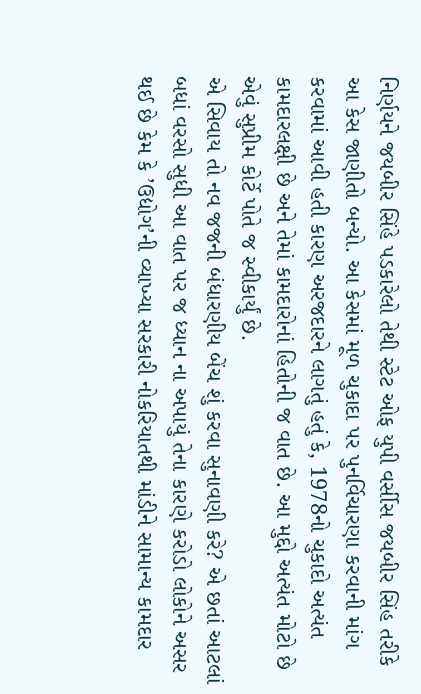નિર્ણયને જયબીર સિંહે પડકારેલો તેથી સ્ટેટ ઓફ યુપી વર્સીસ જયબીર સિંહ તરીકે આ કેસ જાણીતો બન્યો. આ કેસમાં મૂળ ચુકાદા પર પુનર્વિચારણા કરવાની માંગ કરવામાં આવી હતી કારણ અરજદારને લાગતું હતું કે, 1978નો ચુકાદો અત્યંત કામદારલક્ષી છે અને તેમાં કામદારોનાં હિતોની જ વાત છે. આ મુદ્દો અત્યંત મોટો છે એવું સુપ્રીમ કોર્ટે પોતે જ સ્વીકાર્યું છે.
એ સિવાય તો નવ જજની બંધારણીય બેંચ શું કરવા સુનાવણી કરે? એ છતાં આટલાં બધાં વરસો સુધી આ વાત પર જ ધ્યાન ના અપાયું તેના કારણે કરોડો લોકોને અસર થઈ છે કેમ કે ’ઉદ્યોગ’ની વ્યાખ્યા સરકારી નોકરિયાતથી માંડીને સામાન્ય કામદાર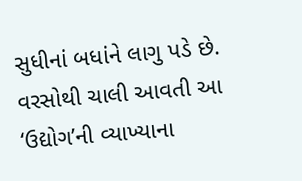સુધીનાં બધાંને લાગુ પડે છે. વરસોથી ચાલી આવતી આ ‘ઉદ્યોગ’ની વ્યાખ્યાના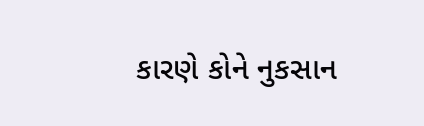કારણે કોને નુકસાન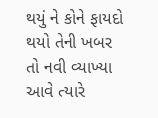થયું ને કોને ફાયદો થયો તેની ખબર તો નવી વ્યાખ્યા આવે ત્યારે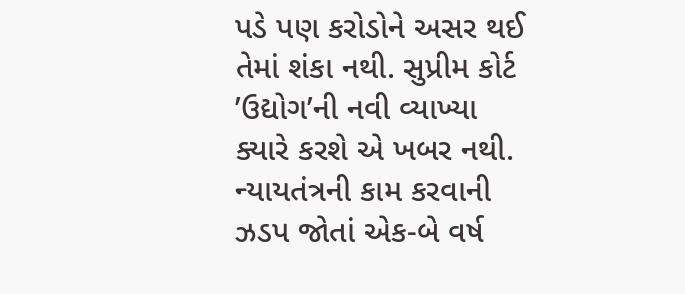પડે પણ કરોડોને અસર થઈ તેમાં શંકા નથી. સુપ્રીમ કોર્ટ ’ઉદ્યોગ’ની નવી વ્યાખ્યા ક્યારે કરશે એ ખબર નથી. ન્યાયતંત્રની કામ કરવાની ઝડપ જોતાં એક-બે વર્ષ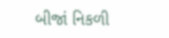બીજાં નિકળી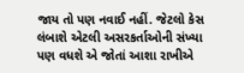જાય તો પણ નવાઈ નહીં. જેટલો કેસ લંબાશે એટલી અસરકર્તાઓની સંખ્યા પણ વધશે એ જોતાં આશા રાખીએ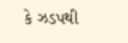કે ઝડપથી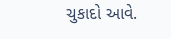ચુકાદો આવે.